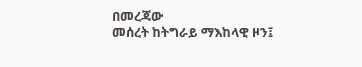በመረጃው
መሰረት ከትግራይ ማእከላዊ ዞን፤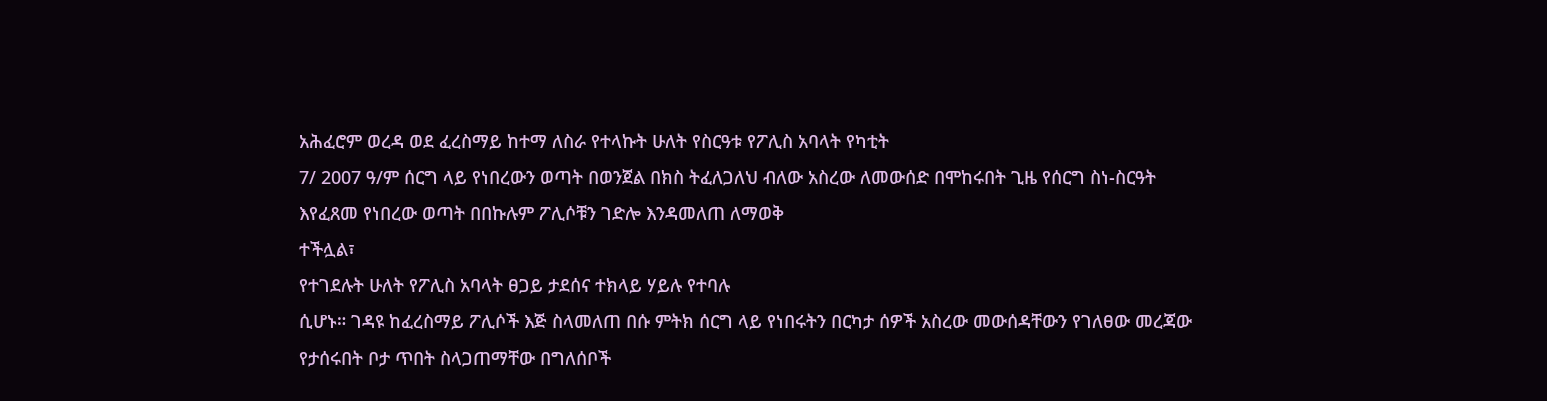አሕፈሮም ወረዳ ወደ ፈረስማይ ከተማ ለስራ የተላኩት ሁለት የስርዓቱ የፖሊስ አባላት የካቲት
7/ 2007 ዓ/ም ሰርግ ላይ የነበረውን ወጣት በወንጀል በክስ ትፈለጋለህ ብለው አስረው ለመውሰድ በሞከሩበት ጊዜ የሰርግ ስነ-ስርዓት
እየፈጸመ የነበረው ወጣት በበኩሉም ፖሊሶቹን ገድሎ እንዳመለጠ ለማወቅ
ተችሏል፣
የተገደሉት ሁለት የፖሊስ አባላት ፀጋይ ታደሰና ተክላይ ሃይሉ የተባሉ
ሲሆኑ። ገዳዩ ከፈረስማይ ፖሊሶች እጅ ስላመለጠ በሱ ምትክ ሰርግ ላይ የነበሩትን በርካታ ሰዎች አስረው መውሰዳቸውን የገለፀው መረጃው
የታሰሩበት ቦታ ጥበት ስላጋጠማቸው በግለሰቦች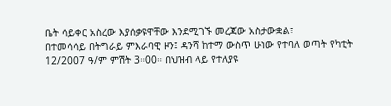ቤት ሳይቀር አስረው እያሰቃዩዋቸው እንደሚገኙ መረጃው አስታውቋል፣
በተመሳሳይ በትግራይ ምእራባዊ ዞን፤ ዳንሻ ከተማ ውስጥ ሁነው የተባለ ወጣት የካቲት 12/2007 ዓ/ም ምሽት 3።00። በህዝብ ላይ የተለያዩ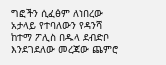ግፎችን ሲፈፅም ለነበረው
አታላይ የተባለውን የዳንሻ ከተማ ፖሊስ በዱላ ደብድቦ እንደገደለው መረጃው ጨምሮ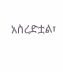አስረድቷል፣